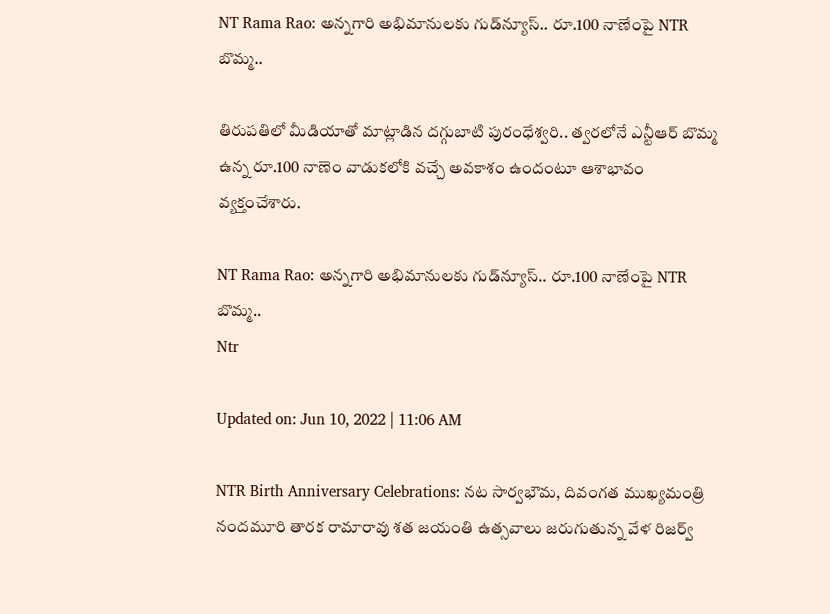NT Rama Rao: అన్నగారి అభిమానులకు గుడ్‌న్యూస్.. రూ.100 నాణేంపై NTR బొమ్మ..

తిరుపతిలో మీడియాతో మాట్లాడిన దగ్గుబాటి పురంధేశ్వరి.. త్వరలోనే ఎన్టీఆర్ బొమ్మ ఉన్న రూ.100 నాణెం వాడుకలోకి వచ్చే అవకాశం ఉందంటూ ఆశాభావం వ్యక్తంచేశారు.

NT Rama Rao: అన్నగారి అభిమానులకు గుడ్‌న్యూస్.. రూ.100 నాణేంపై NTR బొమ్మ..
Ntr

Updated on: Jun 10, 2022 | 11:06 AM

NTR Birth Anniversary Celebrations: నట సార్వభౌమ, దివంగత ముఖ్యమంత్రి నందమూరి తారక రామారావు శత జయంతి ఉత్సవాలు జరుగుతున్న వేళ రిజర్వ్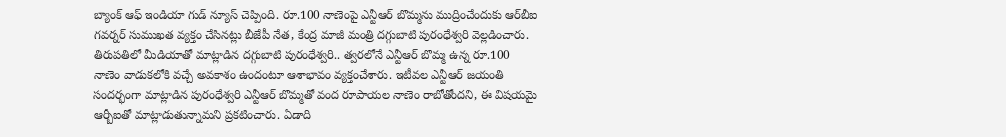బ్యాంక్ ఆఫ్ ఇండియా గుడ్ న్యూస్ చెప్పింది. రూ.100 నాణెంపై ఎన్టీఆర్ బొమ్మను ముద్రించేందుకు ఆర్‌బీఐ గవర్నర్ సుముఖత వ్యక్తం చేసినట్లు బీజేపీ నేత, కేంద్ర మాజీ మంత్రి దగ్గుబాటి పురంధేశ్వరి వెల్లడించారు. తిరుపతిలో మీడియాతో మాట్లాడిన దగ్గుబాటి పురంధేశ్వరి.. త్వరలోనే ఎన్టీఆర్ బొమ్మ ఉన్న రూ.100 నాణెం వాడుకలోకి వచ్చే అవకాశం ఉందంటూ ఆశాభావం వ్యక్తంచేశారు. ఇటీవల ఎన్టీఆర్ జయంతి సందర్భంగా మాట్లాడిన పురంధేశ్వరి ఎన్టీఆర్ బొమ్మతో వంద రూపాయల నాణెం రాబోతోందని, ఈ విషయమై ఆర్బీఐతో మాట్లాడుతున్నామని ప్రకటించారు. ఏడాది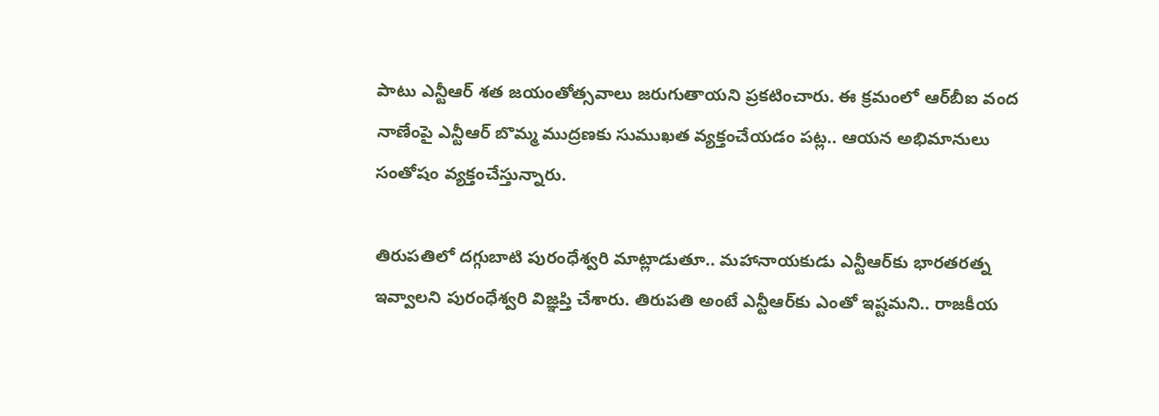పాటు ఎన్టీఆర్ శత జయంతోత్సవాలు జరుగుతాయని ప్రకటించారు. ఈ క్రమంలో ఆర్‌బీఐ వంద నాణేంపై ఎన్టీఆర్ బొమ్మ ముద్రణకు సుముఖత వ్యక్తంచేయడం పట్ల.. ఆయన అభిమానులు సంతోషం వ్యక్తంచేస్తున్నారు.

తిరుపతిలో దగ్గుబాటి పురంధేశ్వరి మాట్లాడుతూ.. మహానాయకుడు ఎన్టీఆర్‌కు భారతరత్న ఇవ్వాలని పురంధేశ్వరి విజ్ఞప్తి చేశారు. తిరుపతి అంటే ఎన్టీఆర్‌కు ఎంతో ఇష్టమని.. రాజకీయ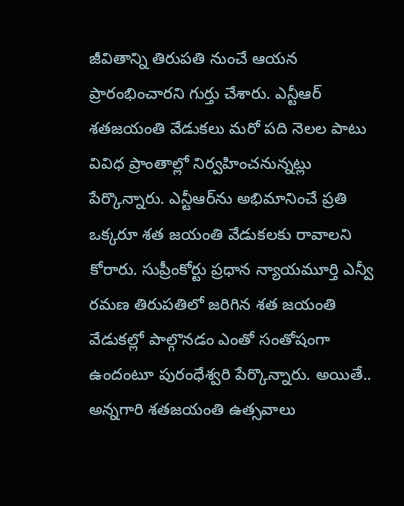జీవితాన్ని తిరుపతి నుంచే ఆయన ప్రారంభించారని గుర్తు చేశారు. ఎన్టీఆర్ శతజయంతి వేడుకలు మరో పది నెలల పాటు వివిధ ప్రాంతాల్లో నిర్వహించనున్నట్లు పేర్కొన్నారు. ఎన్టీఆర్‌ను అభిమానించే ప్రతి ఒక్కరూ శత జయంతి వేడుకలకు రావాలని కోరారు. సుప్రీంకోర్టు ప్రధాన న్యాయమూర్తి ఎన్వీ రమణ తిరుపతిలో జరిగిన శత జయంతి వేడుకల్లో పాల్గొనడం ఎంతో సంతోషంగా ఉందంటూ పురంధేశ్వరి పేర్కొన్నారు. అయితే.. అన్నగారి శతజయంతి ఉత్సవాలు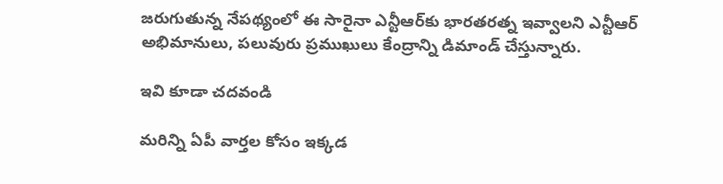జరుగుతున్న నేపథ్యంలో ఈ సారైనా ఎన్టీఆర్‌కు భారతరత్న ఇవ్వాలని ఎన్టీఆర్ అభిమానులు, పలువురు ప్రముఖులు కేంద్రాన్ని డిమాండ్ చేస్తున్నారు.

ఇవి కూడా చదవండి

మరిన్ని ఏపీ వార్తల కోసం ఇక్కడ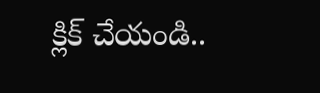క్లిక్ చేయండి..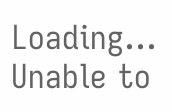Loading...
Unable to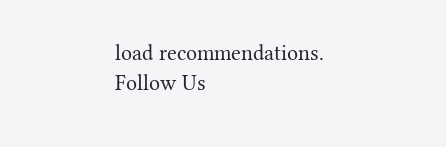load recommendations.
Follow Us